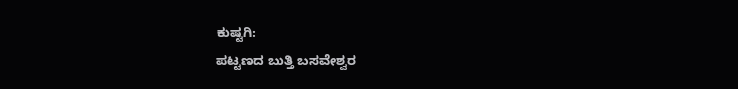ಕುಷ್ಟಗಿ:
ಪಟ್ಟಣದ ಬುತ್ತಿ ಬಸವೇಶ್ವರ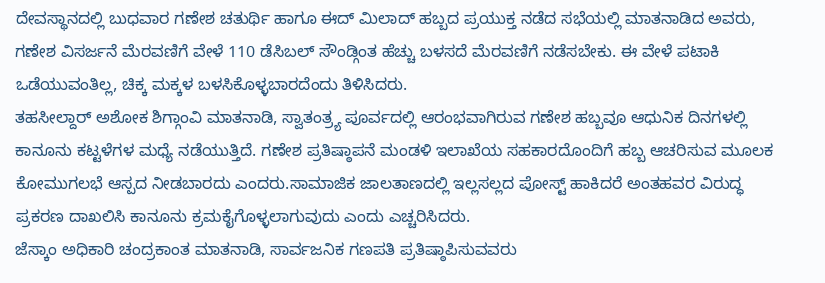ದೇವಸ್ಥಾನದಲ್ಲಿ ಬುಧವಾರ ಗಣೇಶ ಚತುರ್ಥಿ ಹಾಗೂ ಈದ್ ಮಿಲಾದ್ ಹಬ್ಬದ ಪ್ರಯುಕ್ತ ನಡೆದ ಸಭೆಯಲ್ಲಿ ಮಾತನಾಡಿದ ಅವರು, ಗಣೇಶ ವಿಸರ್ಜನೆ ಮೆರವಣಿಗೆ ವೇಳೆ 110 ಡೆಸಿಬಲ್ ಸೌಂಡ್ಗಿಂತ ಹೆಚ್ಚು ಬಳಸದೆ ಮೆರವಣಿಗೆ ನಡೆಸಬೇಕು. ಈ ವೇಳೆ ಪಟಾಕಿ ಒಡೆಯುವಂತಿಲ್ಲ, ಚಿಕ್ಕ ಮಕ್ಕಳ ಬಳಸಿಕೊಳ್ಳಬಾರದೆಂದು ತಿಳಿಸಿದರು.
ತಹಸೀಲ್ದಾರ್ ಅಶೋಕ ಶಿಗ್ಗಾಂವಿ ಮಾತನಾಡಿ, ಸ್ವಾತಂತ್ರ್ಯ ಪೂರ್ವದಲ್ಲಿ ಆರಂಭವಾಗಿರುವ ಗಣೇಶ ಹಬ್ಬವೂ ಆಧುನಿಕ ದಿನಗಳಲ್ಲಿ ಕಾನೂನು ಕಟ್ಟಳೆಗಳ ಮಧ್ಯೆ ನಡೆಯುತ್ತಿದೆ. ಗಣೇಶ ಪ್ರತಿಷ್ಠಾಪನೆ ಮಂಡಳಿ ಇಲಾಖೆಯ ಸಹಕಾರದೊಂದಿಗೆ ಹಬ್ಬ ಆಚರಿಸುವ ಮೂಲಕ ಕೋಮುಗಲಭೆ ಆಸ್ಪದ ನೀಡಬಾರದು ಎಂದರು.ಸಾಮಾಜಿಕ ಜಾಲತಾಣದಲ್ಲಿ ಇಲ್ಲಸಲ್ಲದ ಪೋಸ್ಟ್ ಹಾಕಿದರೆ ಅಂತಹವರ ವಿರುದ್ಧ ಪ್ರಕರಣ ದಾಖಲಿಸಿ ಕಾನೂನು ಕ್ರಮಕೈಗೊಳ್ಳಲಾಗುವುದು ಎಂದು ಎಚ್ಚರಿಸಿದರು.
ಜೆಸ್ಕಾಂ ಅಧಿಕಾರಿ ಚಂದ್ರಕಾಂತ ಮಾತನಾಡಿ, ಸಾರ್ವಜನಿಕ ಗಣಪತಿ ಪ್ರತಿಷ್ಠಾಪಿಸುವವರು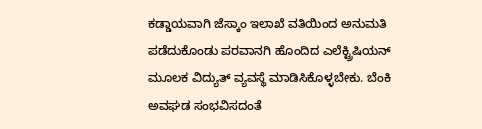ಕಡ್ಡಾಯವಾಗಿ ಜೆಸ್ಕಾಂ ಇಲಾಖೆ ವತಿಯಿಂದ ಅನುಮತಿ ಪಡೆದುಕೊಂಡು ಪರವಾನಗಿ ಹೊಂದಿದ ಎಲೆಕ್ಟ್ರಿಷಿಯನ್ ಮೂಲಕ ವಿದ್ಯುತ್ ವ್ಯವಸ್ಥೆ ಮಾಡಿಸಿಕೊಳ್ಳಬೇಕು. ಬೆಂಕಿ ಅವಘಡ ಸಂಭವಿಸದಂತೆ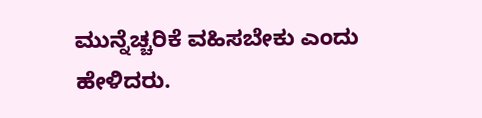ಮುನ್ನೆಚ್ಚರಿಕೆ ವಹಿಸಬೇಕು ಎಂದು ಹೇಳಿದರು.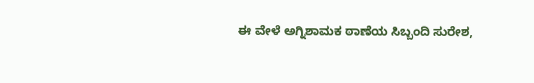ಈ ವೇಳೆ ಅಗ್ನಿಶಾಮಕ ಠಾಣೆಯ ಸಿಬ್ಬಂದಿ ಸುರೇಶ,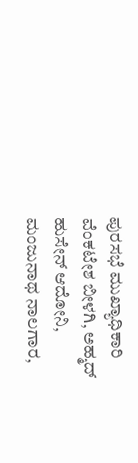ಪುರಸಭೆ ಮುಖ್ಯಾಧಿಕಾರಿ ವೆಂಕಟೇಶ ಬೀಳಗಿ, ಅಹ್ಮದ್ ಹುಸೇನ್ ಆದೋನಿ, ಮಂಜುನಾಥ ನಾಲಗಾರ,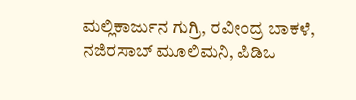ಮಲ್ಲಿಕಾರ್ಜುನ ಗುಗ್ರಿ, ರವೀಂದ್ರ ಬಾಕಳೆ, ನಜಿರಸಾಬ್ ಮೂಲಿಮನಿ, ಪಿಡಿಒ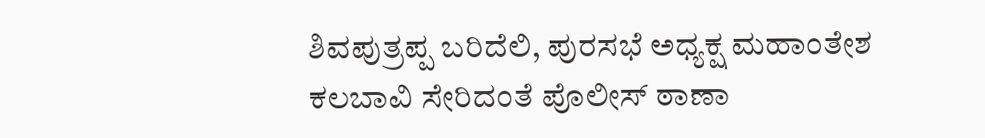ಶಿವಪುತ್ರಪ್ಪ ಬರಿದೆಲಿ, ಪುರಸಭೆ ಅಧ್ಯಕ್ಷ ಮಹಾಂತೇಶ ಕಲಬಾವಿ ಸೇರಿದಂತೆ ಪೊಲೀಸ್ ಠಾಣಾ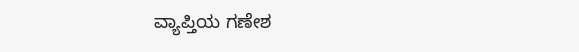ವ್ಯಾಪ್ತಿಯ ಗಣೇಶ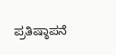ಪ್ರತಿಷ್ಠಾಪನೆ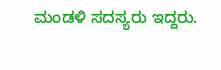ಮಂಡಳಿ ಸದಸ್ಯರು ಇದ್ದರು.